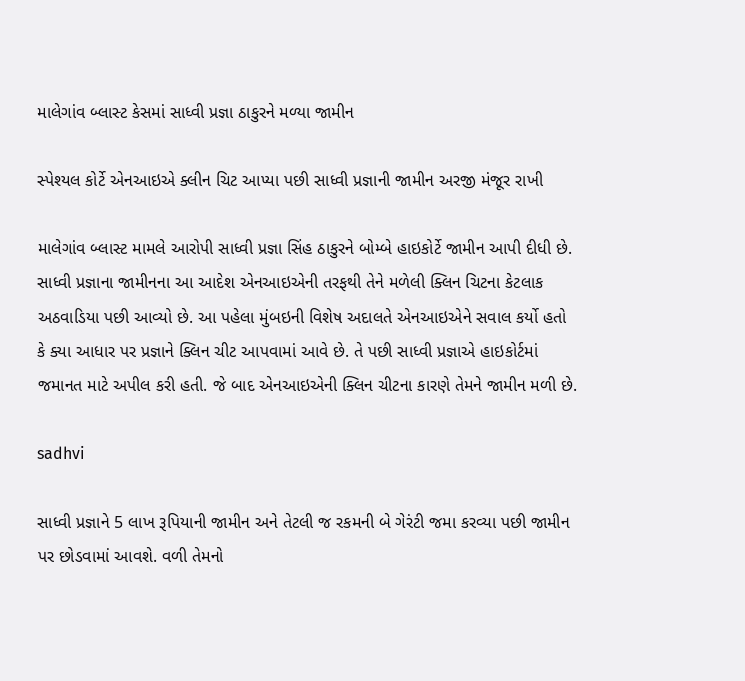માલેગાંવ બ્લાસ્ટ કેસમાં સાધ્વી પ્રજ્ઞા ઠાકુરને મળ્યા જામીન

સ્પેશ્યલ કોર્ટે એનઆઇએ ક્લીન ચિટ આપ્યા પછી સાધ્વી પ્રજ્ઞાની જામીન અરજી મંજૂર રાખી

માલેગાંવ બ્લાસ્ટ મામલે આરોપી સાધ્વી પ્રજ્ઞા સિંહ ઠાકુરને બોમ્બે હાઇકોર્ટે જામીન આપી દીધી છે. સાધ્વી પ્રજ્ઞાના જામીનના આ આદેશ એનઆઇએની તરફથી તેને મળેલી ક્લિન ચિટના કેટલાક અઠવાડિયા પછી આવ્યો છે. આ પહેલા મુંબઇની વિશેષ અદાલતે એનઆઇએને સવાલ કર્યો હતો કે ક્યા આધાર પર પ્રજ્ઞાને ક્લિન ચીટ આપવામાં આવે છે. તે પછી સાધ્વી પ્રજ્ઞાએ હાઇકોર્ટમાં જમાનત માટે અપીલ કરી હતી. જે બાદ એનઆઇએની ક્લિન ચીટના કારણે તેમને જામીન મળી છે.

sadhvi

સાધ્વી પ્રજ્ઞાને 5 લાખ રૂપિયાની જામીન અને તેટલી જ રકમની બે ગેરંટી જમા કરવ્યા પછી જામીન પર છોડવામાં આવશે. વળી તેમનો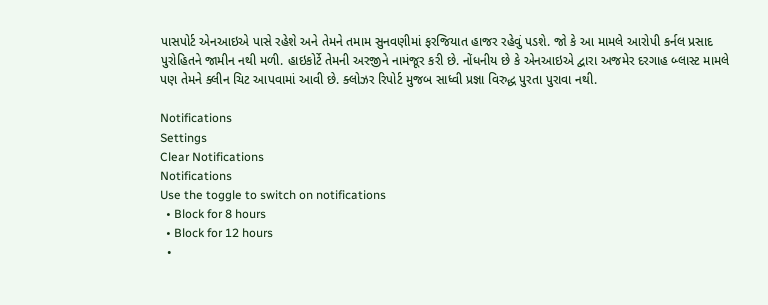પાસપોર્ટ એનઆઇએ પાસે રહેશે અને તેમને તમામ સુનવણીમાં ફરજિયાત હાજર રહેવું પડશે. જો કે આ મામલે આરોપી કર્નલ પ્રસાદ પુરોહિતને જામીન નથી મળી. હાઇકોર્ટે તેમની અરજીને નામંજૂર કરી છે. નોંધનીય છે કે એનઆઇએ દ્વારા અજમેર દરગાહ બ્લાસ્ટ મામલે પણ તેમને ક્લીન ચિટ આપવામાં આવી છે. ક્લોઝર રિપોર્ટ મુજબ સાધ્વી પ્રજ્ઞા વિરુદ્ધ પુરતા પુરાવા નથી.

Notifications
Settings
Clear Notifications
Notifications
Use the toggle to switch on notifications
  • Block for 8 hours
  • Block for 12 hours
  •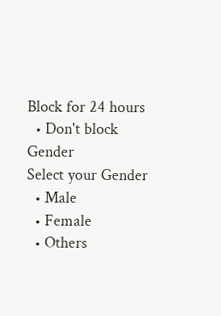Block for 24 hours
  • Don't block
Gender
Select your Gender
  • Male
  • Female
  • Others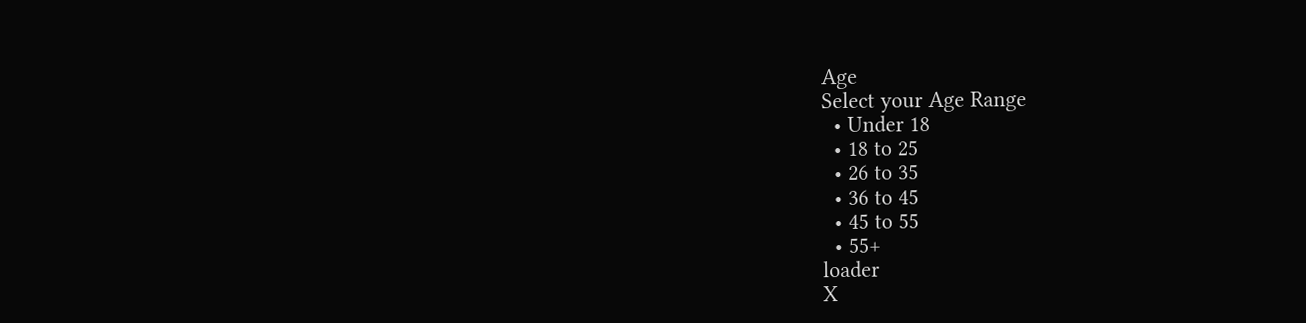Age
Select your Age Range
  • Under 18
  • 18 to 25
  • 26 to 35
  • 36 to 45
  • 45 to 55
  • 55+
loader
X